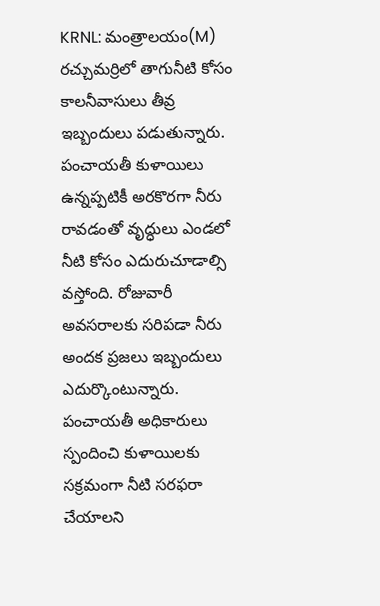KRNL: మంత్రాలయం(M) రచ్చుమర్రిలో తాగునీటి కోసం కాలనీవాసులు తీవ్ర ఇబ్బందులు పడుతున్నారు. పంచాయతీ కుళాయిలు ఉన్నప్పటికీ అరకొరగా నీరు రావడంతో వృద్ధులు ఎండలో నీటి కోసం ఎదురుచూడాల్సి వస్తోంది. రోజువారీ అవసరాలకు సరిపడా నీరు అందక ప్రజలు ఇబ్బందులు ఎదుర్కొంటున్నారు. పంచాయతీ అధికారులు స్పందించి కుళాయిలకు సక్రమంగా నీటి సరఫరా చేయాలని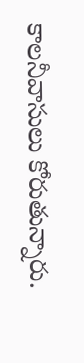కాలనీవాసులు కోరుతున్నారు.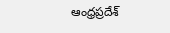ఆంధ్రప్రదేశ్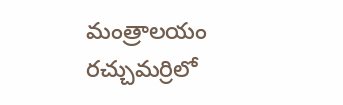మంత్రాలయం రచ్చుమర్రిలో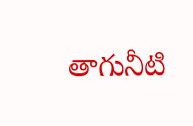తాగునీటి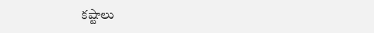కష్టాలు